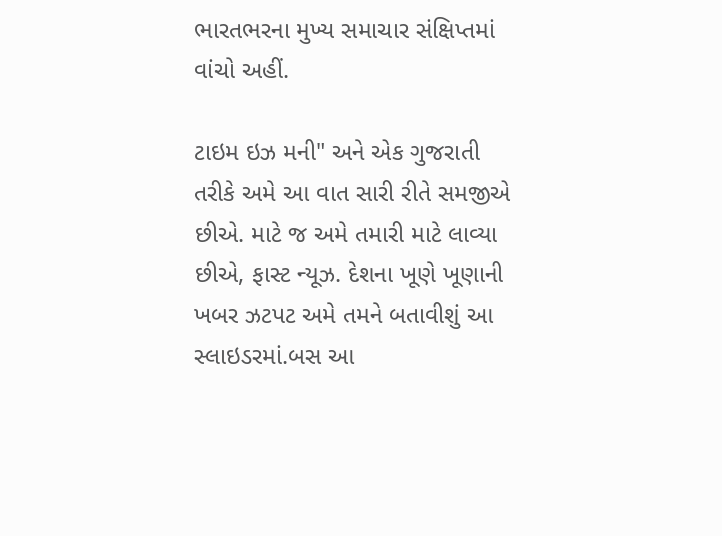ભારતભરના મુખ્ય સમાચાર સંક્ષિપ્તમાં વાંચો અહીં.

ટાઇમ ઇઝ મની" અને એક ગુજરાતી તરીકે અમે આ વાત સારી રીતે સમજીએ છીએ. માટે જ અમે તમારી માટે લાવ્યા છીએ, ફાસ્ટ ન્યૂઝ. દેશના ખૂણે ખૂણાની ખબર ઝટપટ અમે તમને બતાવીશું આ સ્લાઇડરમાં.બસ આ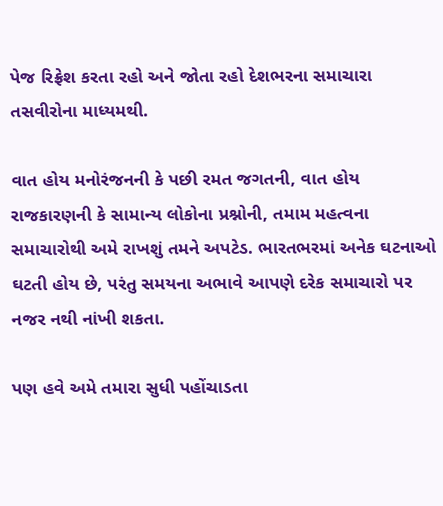પેજ રિફ્રેશ કરતા રહો અને જોતા રહો દેશભરના સમાચારા તસવીરોના માધ્યમથી.

વાત હોય મનોરંજનની કે પછી રમત જગતની, વાત હોય રાજકારણની કે સામાન્ય લોકોના પ્રશ્નોની, તમામ મહત્વના સમાચારોથી અમે રાખશું તમને અપટેડ. ભારતભરમાં અનેક ઘટનાઓ ઘટતી હોય છે, પરંતુ સમયના અભાવે આપણે દરેક સમાચારો પર નજર નથી નાંખી શકતા.

પણ હવે અમે તમારા સુધી પહોંચાડતા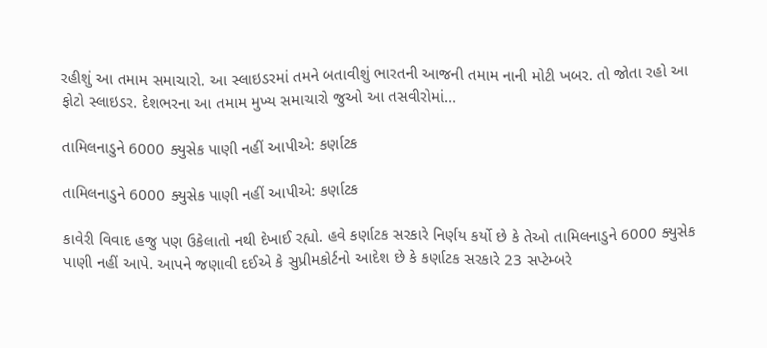રહીશું આ તમામ સમાચારો. આ સ્લાઇડરમાં તમને બતાવીશું ભારતની આજની તમામ નાની મોટી ખબર. તો જોતા રહો આ ફોટો સ્લાઇડર. દેશભરના આ તમામ મુખ્ય સમાચારો જુઓ આ તસવીરોમાં...

તામિલનાડુને 6000 ક્યુસેક પાણી નહીં આપીએ: કર્ણાટક

તામિલનાડુને 6000 ક્યુસેક પાણી નહીં આપીએ: કર્ણાટક

કાવેરી વિવાદ હજુ પણ ઉકેલાતો નથી દેખાઈ રહ્યો. હવે કર્ણાટક સરકારે નિર્ણય કર્યો છે કે તેઓ તામિલનાડુને 6000 ક્યુસેક પાણી નહીં આપે. આપને જણાવી દઈએ કે સુપ્રીમકોર્ટનો આદેશ છે કે કર્ણાટક સરકારે 23 સપ્ટેમ્બરે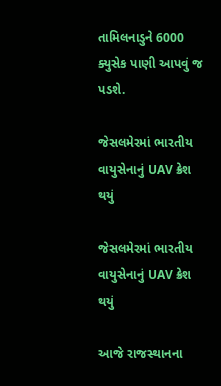તામિલનાડુને 6000 ક્યુસેક પાણી આપવું જ પડશે.

જેસલમેરમાં ભારતીય વાયુસેનાનું UAV ક્રેશ થયું

જેસલમેરમાં ભારતીય વાયુસેનાનું UAV ક્રેશ થયું

આજે રાજસ્થાનના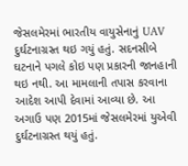જેસલમેરમાં ભારતીય વાયુસેનાનું UAV દુર્ઘટનાગ્રસ્ત થઇ ગયું હતું. સદનસીબે ઘટનાને પગલે કોઇ પણ પ્રકારની જાનહાની થઇ નથી. આ મામલાની તપાસ કરવાના આદેશ આપી દેવામાં આવ્યા છે. આ અગાઉ પણ 2015માં જેસલમેરમાં યુએવી દુર્ઘટનાગ્રસ્ત થયું હતું.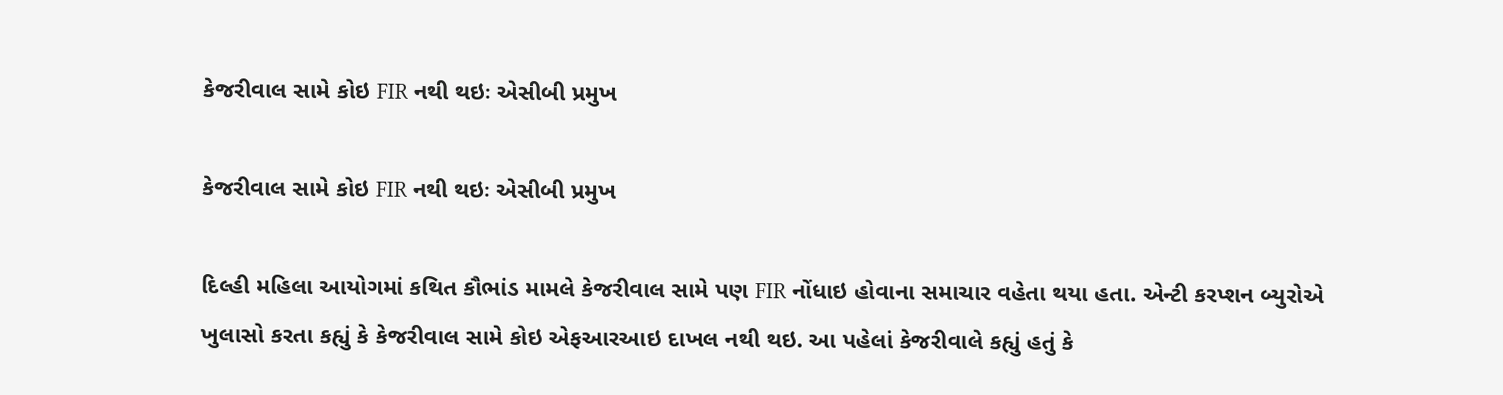કેજરીવાલ સામે કોઇ FIR નથી થઇઃ એસીબી પ્રમુખ

કેજરીવાલ સામે કોઇ FIR નથી થઇઃ એસીબી પ્રમુખ

દિલ્હી મહિલા આયોગમાં કથિત કૌભાંડ મામલે કેજરીવાલ સામે પણ FIR નોંધાઇ હોવાના સમાચાર વહેતા થયા હતા. એન્ટી કરપ્શન બ્યુરોએ ખુલાસો કરતા કહ્યું કે કેજરીવાલ સામે કોઇ એફઆરઆઇ દાખલ નથી થઇ. આ પહેલાં કેજરીવાલે કહ્યું હતું કે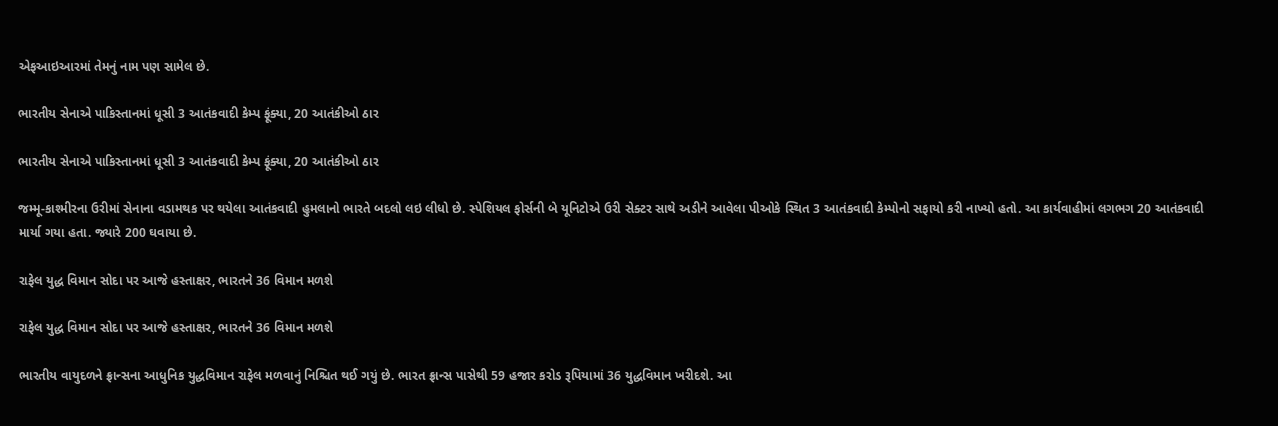એફઆઇઆરમાં તેમનું નામ પણ સામેલ છે.

ભારતીય સેનાએ પાકિસ્તાનમાં ધૂસી 3 આતંકવાદી કેમ્પ ફૂંક્યા, 20 આતંકીઓ ઠાર

ભારતીય સેનાએ પાકિસ્તાનમાં ધૂસી 3 આતંકવાદી કેમ્પ ફૂંક્યા, 20 આતંકીઓ ઠાર

જમ્મૂ-કાશ્મીરના ઉરીમાં સેનાના વડામથક પર થયેલા આતંકવાદી હુમલાનો ભારતે બદલો લઇ લીધો છે. સ્પેશિયલ ફોર્સની બે યૂનિટોએ ઉરી સેક્ટર સાથે અડીને આવેલા પીઓકે સ્થિત 3 આતંકવાદી કેમ્પોનો સફાયો કરી નાખ્યો હતો. આ કાર્યવાહીમાં લગભગ 20 આતંકવાદી માર્યા ગયા હતા. જ્યારે 200 ઘવાયા છે.

રાફેલ યુદ્ધ વિમાન સોદા પર આજે હસ્તાક્ષર, ભારતને 36 વિમાન મળશે

રાફેલ યુદ્ધ વિમાન સોદા પર આજે હસ્તાક્ષર, ભારતને 36 વિમાન મળશે

ભારતીય વાયુદળને ફ્રાન્સના આધુનિક યુદ્ધવિમાન રાફેલ મળવાનું નિશ્ચિત થઈ ગયું છે. ભારત ફ્રાન્સ પાસેથી 59 હજાર કરોડ રૂપિયામાં 36 યુદ્ધવિમાન ખરીદશે. આ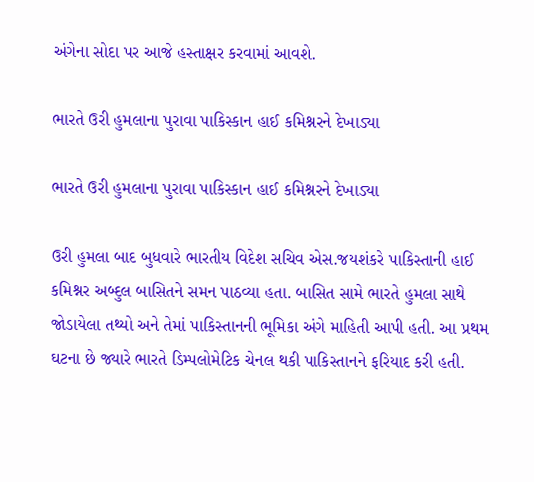અંગેના સોદા પર આજે હસ્તાક્ષર કરવામાં આવશે.

ભારતે ઉરી હુમલાના પુરાવા પાકિસ્કાન હાઈ કમિશ્નરને દેખાડ્યા

ભારતે ઉરી હુમલાના પુરાવા પાકિસ્કાન હાઈ કમિશ્નરને દેખાડ્યા

ઉરી હુમલા બાદ બુધવારે ભારતીય વિદેશ સચિવ એસ.જયશંકરે પાકિસ્તાની હાઈ કમિશ્નર અબ્દુલ બાસિતને સમન પાઠવ્યા હતા. બાસિત સામે ભારતે હુમલા સાથે જોડાયેલા તથ્યો અને તેમાં પાકિસ્તાનની ભૂમિકા અંગે માહિતી આપી હતી. આ પ્રથમ ઘટના છે જ્યારે ભારતે ડિમ્પલોમેટિક ચેનલ થકી પાકિસ્તાનને ફરિયાદ કરી હતી.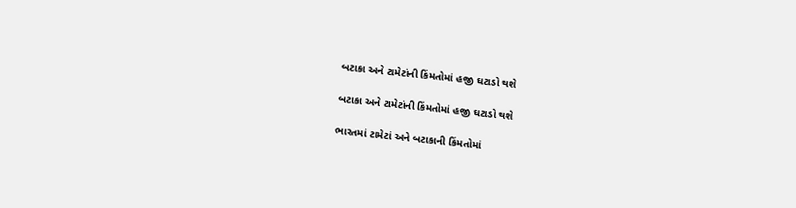બટાકા અને ટામેટાંની કિંમતોમાં હજી ઘટાડો થશે

બટાકા અને ટામેટાંની કિંમતોમાં હજી ઘટાડો થશે

ભારતમાં ટામેટાં અને બટાકાની કિંમતોમાં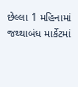છેલ્લા 1 મહિનામાં જથ્થાબંધ માર્કેટમાં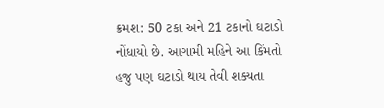ક્રમશ: 50 ટકા અને 21 ટકાનો ઘટાડો નોંધાયો છે. આગામી મહિને આ કિંમતો હજુ પણ ઘટાડો થાય તેવી શક્યતા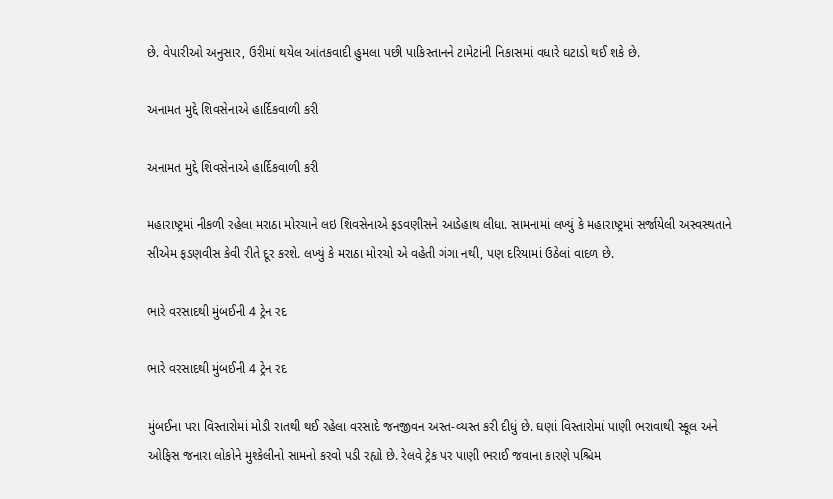છે. વેપારીઓ અનુસાર, ઉરીમાં થયેલ આંતકવાદી હુમલા પછી પાકિસ્તાનને ટામેટાંની નિકાસમાં વધારે ઘટાડો થઈ શકે છે.

અનામત મુદ્દે શિવસેનાએ હાર્દિકવાળી કરી

અનામત મુદ્દે શિવસેનાએ હાર્દિકવાળી કરી

મહારાષ્ટ્રમાં નીકળી રહેલા મરાઠા મોરચાને લઇ શિવસેનાએ ફડવણીસને આડેહાથ લીધા. સામનામાં લખ્યું કે મહારાષ્ટ્રમાં સર્જાયેલી અસ્વસ્થતાને સીએમ ફડણવીસ કેવી રીતે દૂર કરશે. લખ્યું કે મરાઠા મોરચો એ વહેતી ગંગા નથી, પણ દરિયામાં ઉઠેલાં વાદળ છે.

ભારે વરસાદથી મુંબઈની 4 ટ્રેન રદ

ભારે વરસાદથી મુંબઈની 4 ટ્રેન રદ

મુંબઈના પરા વિસ્તારોમાં મોડી રાતથી થઈ રહેલા વરસાદે જનજીવન અસ્ત-વ્યસ્ત કરી દીધું છે. ઘણાં વિસ્તારોમાં પાણી ભરાવાથી સ્કૂલ અને ઓફિસ જનારા લોકોને મુશ્કેલીનો સામનો કરવો પડી રહ્યો છે. રેલવે ટ્રેક પર પાણી ભરાઈ જવાના કારણે પશ્ચિમ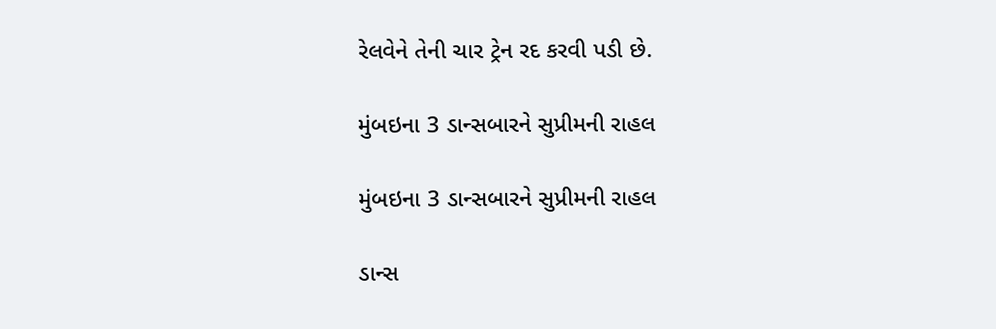રેલવેને તેની ચાર ટ્રેન રદ કરવી પડી છે.

મુંબઇના 3 ડાન્સબારને સુપ્રીમની રાહલ

મુંબઇના 3 ડાન્સબારને સુપ્રીમની રાહલ

ડાન્સ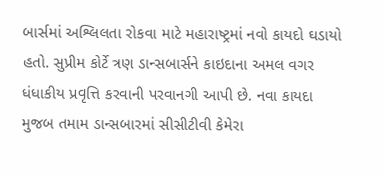બાર્સમાં અશ્લિલતા રોકવા માટે મહારાષ્ટ્રમાં નવો કાયદો ઘડાયો હતો. સુપ્રીમ કોર્ટે ત્રણ ડાન્સબાર્સને કાઇદાના અમલ વગર ધંધાકીય પ્રવૃત્તિ કરવાની પરવાનગી આપી છે. નવા કાયદા મુજબ તમામ ડાન્સબારમાં સીસીટીવી કેમેરા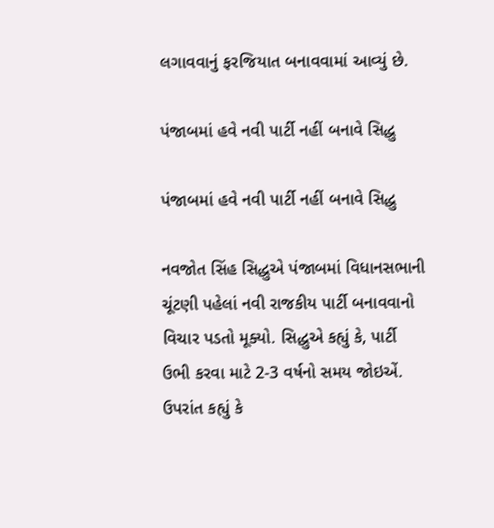લગાવવાનું ફરજિયાત બનાવવામાં આવ્યું છે.

પંજાબમાં હવે નવી પાર્ટી નહીં બનાવે સિદ્ધુ

પંજાબમાં હવે નવી પાર્ટી નહીં બનાવે સિદ્ધુ

નવજોત સિંહ સિદ્ધુએ પંજાબમાં વિધાનસભાની ચૂંટણી પહેલાં નવી રાજકીય પાર્ટી બનાવવાનો વિચાર પડતો મૂક્યો. સિદ્ધુએ કહ્યું કે, પાર્ટી ઉભી કરવા માટે 2-3 વર્ષનો સમય જોઇએં. ઉપરાંત કહ્યું કે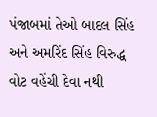પંજાબમાં તેઓ બાદલ સિંહ અને અમરિંદ સિંહ વિરુદ્ધ વોટ વહેંચી દેવા નથી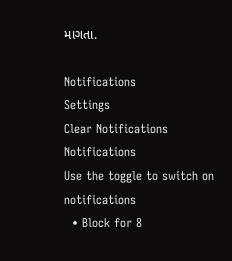માગતા.

Notifications
Settings
Clear Notifications
Notifications
Use the toggle to switch on notifications
  • Block for 8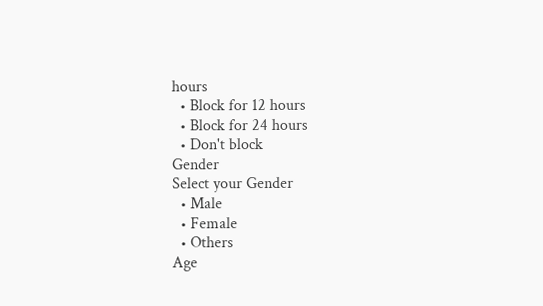hours
  • Block for 12 hours
  • Block for 24 hours
  • Don't block
Gender
Select your Gender
  • Male
  • Female
  • Others
Age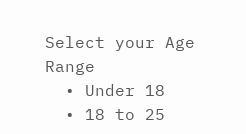Select your Age Range
  • Under 18
  • 18 to 25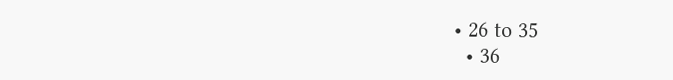• 26 to 35
  • 36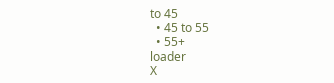to 45
  • 45 to 55
  • 55+
loader
X